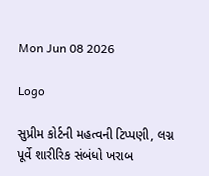Mon Jun 08 2026

Logo

સુપ્રીમ કોર્ટની મહત્વની ટિપ્પણી, લગ્ન પૂર્વે શારીરિક સંબંધો ખરાબ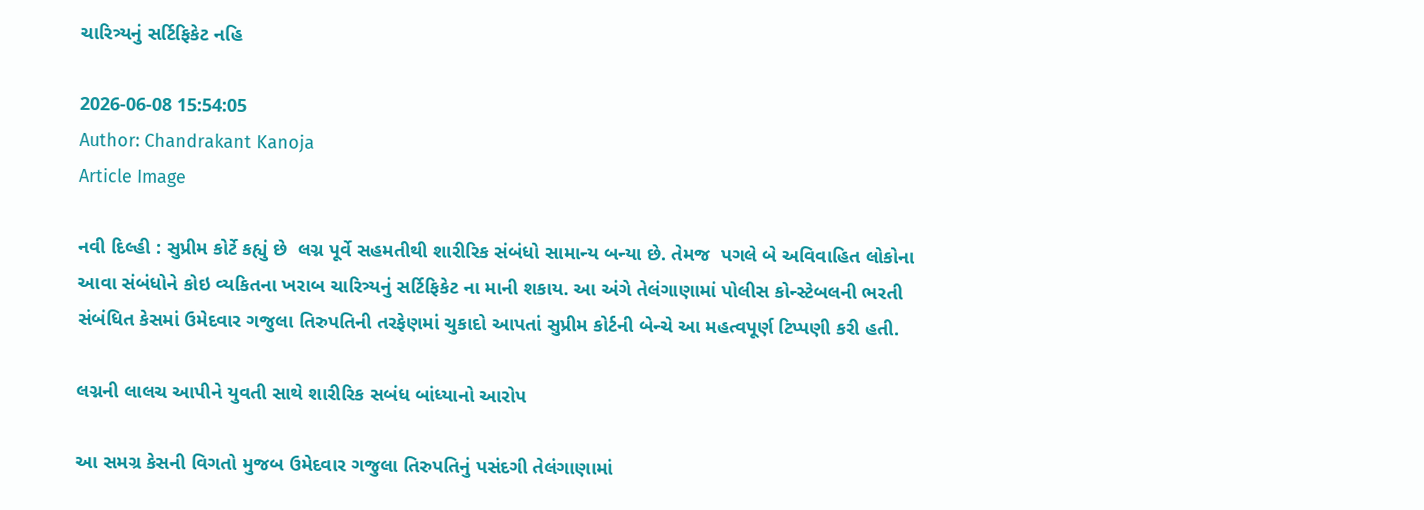ચારિત્ર્યનું સર્ટિફિકેટ નહિ

2026-06-08 15:54:05
Author: Chandrakant Kanoja
Article Image

નવી દિલ્હી : સુપ્રીમ કોર્ટે કહ્યું છે  લગ્ન પૂર્વે સહમતીથી શારીરિક સંબંધો સામાન્ય બન્યા છે. તેમજ  પગલે બે અવિવાહિત લોકોના આવા સંબંધોને કોઇ વ્યકિતના ખરાબ ચારિત્ર્યનું સર્ટિફિકેટ ના માની શકાય. આ અંગે તેલંગાણામાં પોલીસ કોન્સ્ટેબલની ભરતી સંબંધિત કેસમાં ઉમેદવાર ગજુલા તિરુપતિની તરફેણમાં ચુકાદો આપતાં સુપ્રીમ કોર્ટની બેન્ચે આ મહત્વપૂર્ણ ટિપ્પણી કરી હતી.

લગ્નની લાલચ આપીને યુવતી સાથે શારીરિક સબંધ બાંધ્યાનો આરોપ

આ સમગ્ર કેસની વિગતો મુજબ ઉમેદવાર ગજુલા તિરુપતિનું પસંદગી તેલંગાણામાં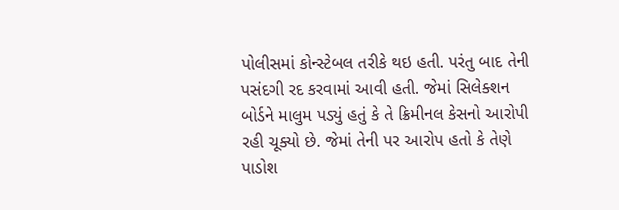પોલીસમાં કોન્સ્ટેબલ તરીકે થઇ હતી. પરંતુ બાદ તેની પસંદગી રદ કરવામાં આવી હતી. જેમાં સિલેક્શન બોર્ડને માલુમ પડ્યું હતું કે તે ક્રિમીનલ કેસનો આરોપી રહી ચૂક્યો છે. જેમાં તેની પર આરોપ હતો કે તેણે પાડોશ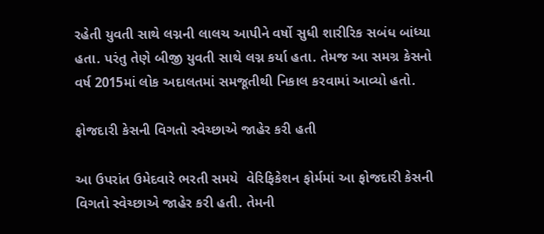રહેતી યુવતી સાથે લગ્નની લાલચ આપીને વર્ષો સુધી શારીરિક સબંધ બાંધ્યા હતા. પરંતુ તેણે બીજી યુવતી સાથે લગ્ન કર્યા હતા. તેમજ આ સમગ્ર કેસનો વર્ષ 2015માં લોક અદાલતમાં સમજૂતીથી નિકાલ કરવામાં આવ્યો હતો.

ફોજદારી કેસની વિગતો સ્વેચ્છાએ જાહેર કરી હતી

આ ઉપરાંત ઉમેદવારે ભરતી સમયે  વેરિફિકેશન ફોર્મમાં આ ફોજદારી કેસની વિગતો સ્વેચ્છાએ જાહેર કરી હતી. તેમની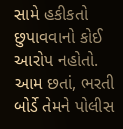સામે હકીકતો છુપાવવાનો કોઈ આરોપ નહોતો. આમ છતાં, ભરતી બોર્ડે તેમને પોલીસ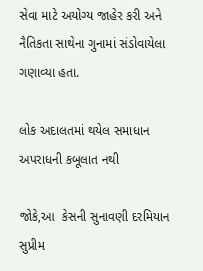સેવા માટે અયોગ્ય જાહેર કરી અને નૈતિકતા સાથેના ગુનામાં સંડોવાયેલા ગણાવ્યા હતા.

લોક અદાલતમાં થયેલ સમાધાન અપરાધની કબૂલાત નથી

જોકે,આ  કેસની સુનાવણી દરમિયાન સુપ્રીમ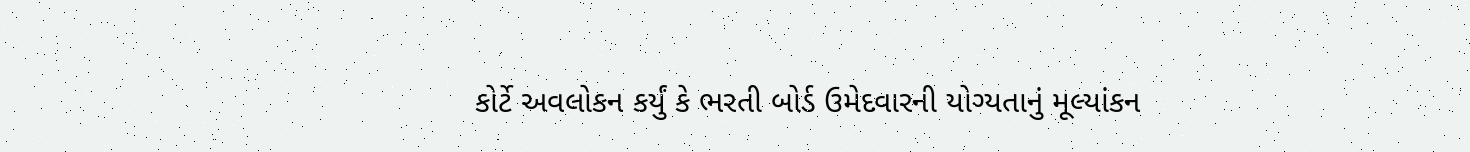કોર્ટે અવલોકન કર્યું કે ભરતી બોર્ડ ઉમેદવારની યોગ્યતાનું મૂલ્યાંકન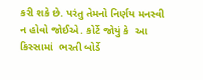કરી શકે છે. પરંતુ તેમનો નિર્ણય મનસ્વી ન હોવો જોઈએ. કોર્ટે જોયું કે  આ કિસ્સામાં  ભરતી બોર્ડે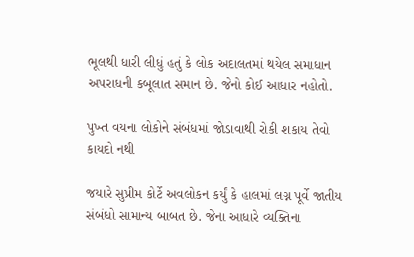ભૂલથી ધારી લીધું હતું કે લોક અદાલતમાં થયેલ સમાધાન અપરાધની કબૂલાત સમાન છે. જેનો કોઈ આધાર નહોતો.

પુખ્ત વયના લોકોને સંબંધમાં જોડાવાથી રોકી શકાય તેવો કાયદો નથી

જયારે સુપ્રીમ કોર્ટે અવલોકન કર્યું કે હાલમાં લગ્ન પૂર્વે જાતીય સંબંધો સામાન્ય બાબત છે. જેના આધારે વ્યક્તિના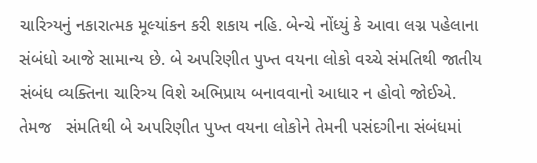ચારિત્ર્યનું નકારાત્મક મૂલ્યાંકન કરી શકાય નહિ. બેન્ચે નોંધ્યું કે આવા લગ્ન પહેલાના સંબંધો આજે સામાન્ય છે. બે અપરિણીત પુખ્ત વયના લોકો વચ્ચે સંમતિથી જાતીય સંબંધ વ્યક્તિના ચારિત્ર્ય વિશે અભિપ્રાય બનાવવાનો આધાર ન હોવો જોઈએ. તેમજ   સંમતિથી બે અપરિણીત પુખ્ત વયના લોકોને તેમની પસંદગીના સંબંધમાં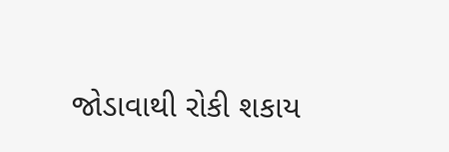જોડાવાથી રોકી શકાય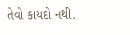તેવો કાયદો નથી.